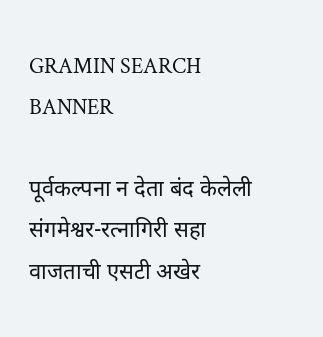GRAMIN SEARCH BANNER

पूर्वकल्पना न देता बंद केलेली संगमेश्वर-रत्नागिरी सहा वाजताची एसटी अखेर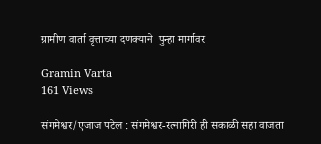ग्रामीण वार्ता वृत्ताच्या दणक्याने  पुन्हा मार्गावर

Gramin Varta
161 Views

संगमेश्वर/एजाज पटेल : संगमेश्वर-रत्नागिरी ही सकाळी सहा वाजता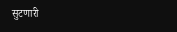सुटणारी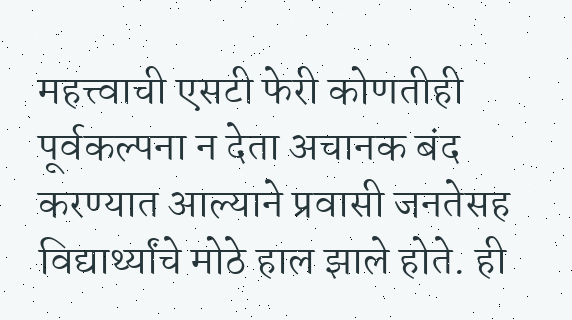महत्त्वाची एसटी फेरी कोणतीही पूर्वकल्पना न देता अचानक बंद करण्यात आल्याने प्रवासी जनतेसह विद्यार्थ्यांचे मोठे हाल झाले होते. ही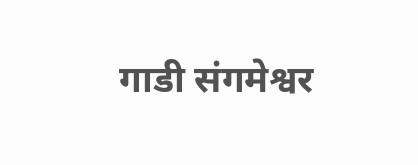गाडी संगमेश्वर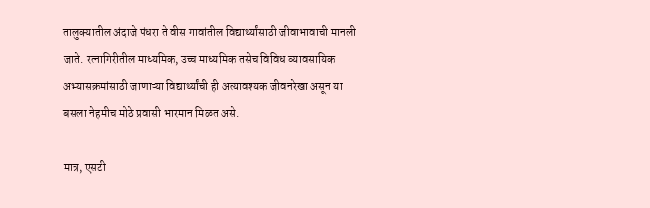तालुक्यातील अंदाजे पंधरा ते वीस गावांतील विद्यार्थ्यांसाठी जीवाभावाची मानली जाते. रत्नागिरीतील माध्यमिक, उच्च माध्यमिक तसेच विविध व्यावसायिक अभ्यासक्रमांसाठी जाणाऱ्या विद्यार्थ्यांची ही अत्यावश्यक जीवनरेखा असून या बसला नेहमीच मोठे प्रवासी भारमान मिळत असे.

मात्र, एसटी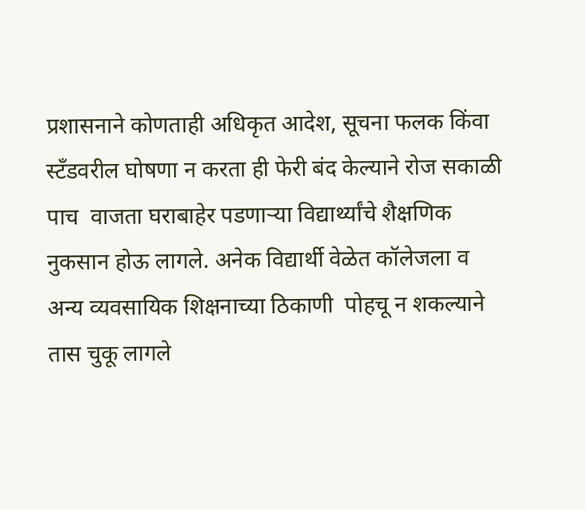प्रशासनाने कोणताही अधिकृत आदेश, सूचना फलक किंवा स्टँडवरील घोषणा न करता ही फेरी बंद केल्याने रोज सकाळी
पाच  वाजता घराबाहेर पडणाऱ्या विद्यार्थ्यांचे शैक्षणिक नुकसान होऊ लागले. अनेक विद्यार्थी वेळेत कॉलेजला व अन्य व्यवसायिक शिक्षनाच्या ठिकाणी  पोहचू न शकल्याने तास चुकू लागले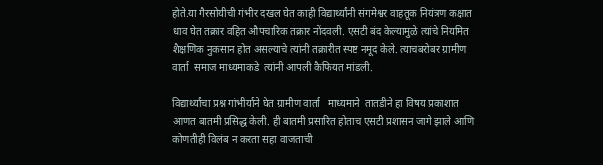होते.या गैरसोयीची गंभीर दखल घेत काही विद्यार्थ्यांनी संगमेश्वर वाहतूक नियंत्रण कक्षात धाव घेत तक्रार वहित औपचारिक तक्रार नोंदवली. एसटी बंद केल्यामुळे त्यांचे नियमित शैक्षणिक नुकसान होत असल्याचे त्यांनी तक्रारीत स्पष्ट नमूद केले. त्याचबरोबर ग्रामीण वार्ता  समाज माध्यमाकडे  त्यांनी आपली कैफियत मांडली.

विद्यार्थ्यांचा प्रश्न गांभीर्याने घेत ग्रामीण वार्ता   माध्यमाने  तातडीने हा विषय प्रकाशात आणत बातमी प्रसिद्ध केली. ही बातमी प्रसारित होताच एसटी प्रशासन जागे झाले आणि कोणतीही विलंब न करता सहा वाजताची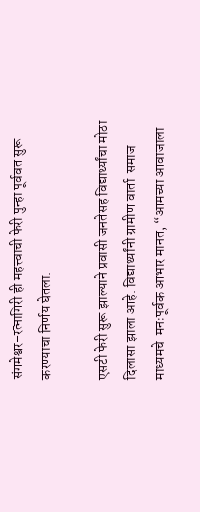संगमेश्वर–रत्नागिरी ही महत्त्वाची फेरी पुन्हा पूर्ववत सुरू करण्याचा निर्णय घेतला.

एसटी फेरी सुरू झाल्याने प्रवासी जनतेसह विद्यार्थ्यांचा मोठा दिलासा झाला आहे. विद्यार्थ्यांनी ग्रामीण वार्ता  समाज माध्यमचे  मनःपूर्वक आभार मानत, “आमच्या आवाजाला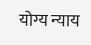योग्य न्याय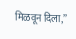मिळवून दिला,”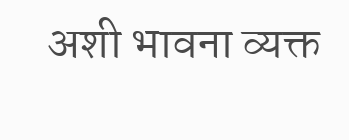अशी भावना व्यक्त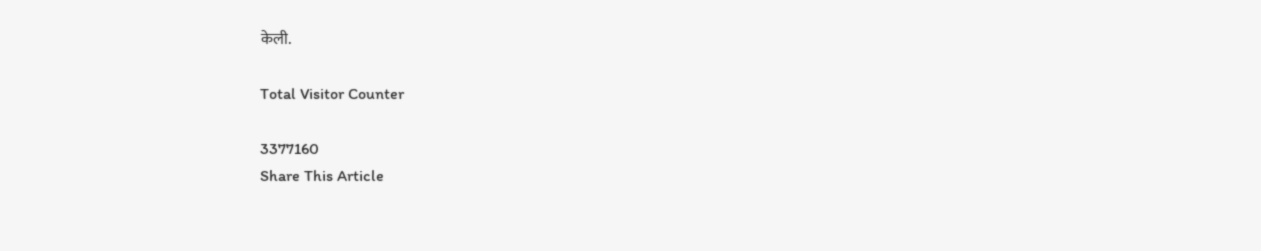केली.

Total Visitor Counter

3377160
Share This Article